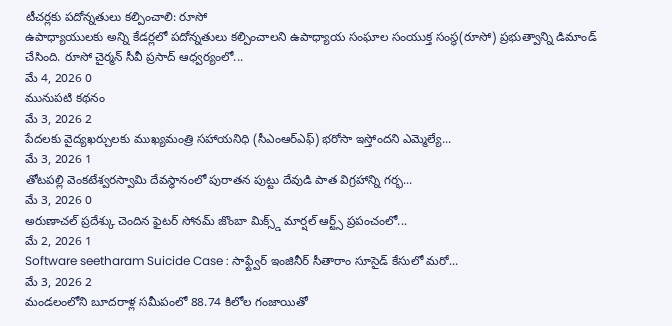టీచర్లకు పదోన్నతులు కల్పించాలి: రూసో
ఉపాధ్యాయులకు అన్ని కేడర్లలో పదోన్నతులు కల్పించాలని ఉపాధ్యాయ సంఘాల సంయుక్త సంస్థ(రూసో) ప్రభుత్వాన్ని డిమాండ్ చేసింది. రూసో చైర్మన్ సీవీ ప్రసాద్ ఆధ్వర్యంలో...
మే 4, 2026 0
మునుపటి కథనం
మే 3, 2026 2
పేదలకు వైద్యఖర్చులకు ముఖ్యమంత్రి సహాయనిధి (సీఎంఆర్ఎఫ్) భరోసా ఇస్తోందని ఎమ్మెల్యే...
మే 3, 2026 1
తోటపల్లి వెంకటేశ్వరస్వామి దేవస్థానంలో పురాతన పుట్టు దేవుడి పాత విగ్రహాన్ని గర్భ...
మే 3, 2026 0
అరుణాచల్ ప్రదేశ్కు చెందిన ఫైటర్ సోనమ్ జొంబా మిక్స్డ్ మార్షల్ ఆర్ట్స్ ప్రపంచంలో...
మే 2, 2026 1
Software seetharam Suicide Case : సాఫ్ట్వేర్ ఇంజినీర్ సీతారాం సూసైడ్ కేసులో మరో...
మే 3, 2026 2
మండలంలోని బూదరాళ్ల సమీపంలో 88.74 కిలోల గంజాయితో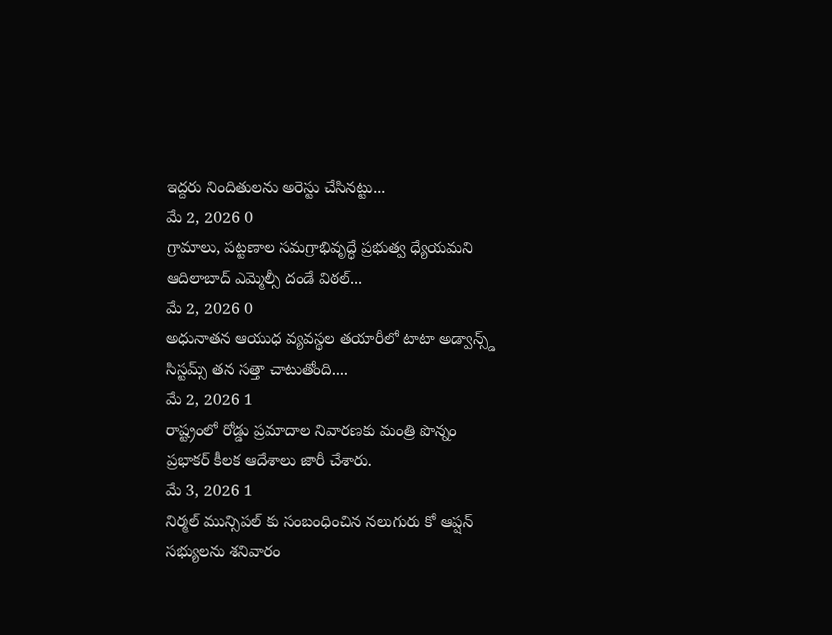ఇద్దరు నిందితులను అరెస్టు చేసినట్టు...
మే 2, 2026 0
గ్రామాలు, పట్టణాల సమగ్రాభివృద్ధే ప్రభుత్వ ధ్యేయమని ఆదిలాబాద్ ఎమ్మెల్సీ దండే విఠల్...
మే 2, 2026 0
అధునాతన ఆయుధ వ్యవస్థల తయారీలో టాటా అడ్వాన్స్డ్ సిస్టమ్స్ తన సత్తా చాటుతోంది....
మే 2, 2026 1
రాష్ట్రంలో రోడ్డు ప్రమాదాల నివారణకు మంత్రి పొన్నం ప్రభాకర్ కీలక ఆదేశాలు జారీ చేశారు.
మే 3, 2026 1
నిర్మల్ మున్సిపల్ కు సంబంధించిన నలుగురు కో ఆప్షన్ సభ్యులను శనివారం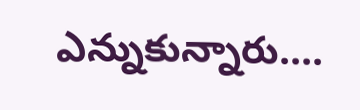ఎన్నుకున్నారు....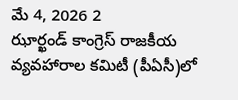మే 4, 2026 2
ఝార్ఖండ్ కాంగ్రెస్ రాజకీయ వ్యవహారాల కమిటీ (పీఏసీ)లో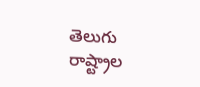తెలుగు రాష్ట్రాల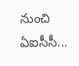నుంచి ఏఐసీసీ...